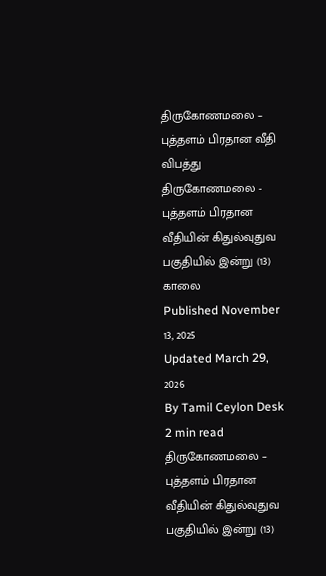திருகோணமலை – புத்தளம் பிரதான வீதி விபத்து
திருகோணமலை - புத்தளம் பிரதான வீதியின் கிதுல்வுதுவ பகுதியில் இன்று (13) காலை
Published November 13, 2025
Updated March 29, 2026
By Tamil Ceylon Desk
2 min read
திருகோணமலை – புத்தளம் பிரதான வீதியின் கிதுல்வுதுவ பகுதியில் இன்று (13)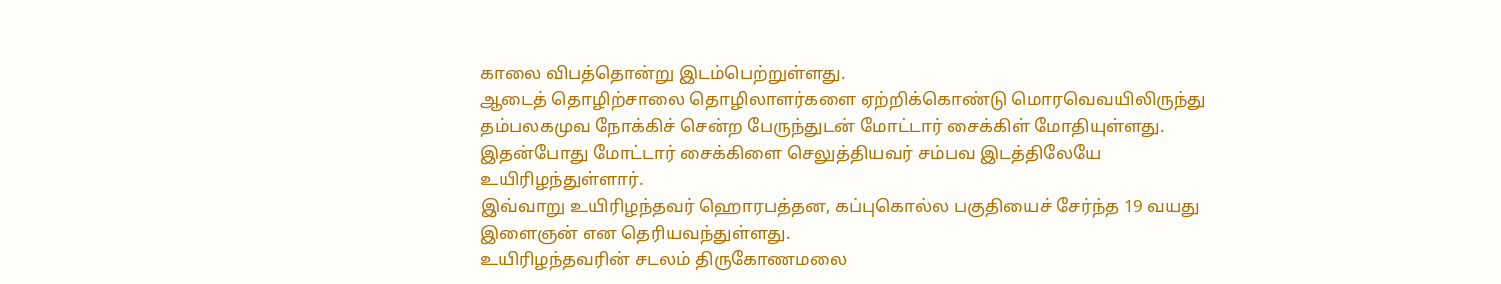காலை விபத்தொன்று இடம்பெற்றுள்ளது.
ஆடைத் தொழிற்சாலை தொழிலாளர்களை ஏற்றிக்கொண்டு மொரவெவயிலிருந்து தம்பலகமுவ நோக்கிச் சென்ற பேருந்துடன் மோட்டார் சைக்கிள் மோதியுள்ளது.
இதன்போது மோட்டார் சைக்கிளை செலுத்தியவர் சம்பவ இடத்திலேயே உயிரிழந்துள்ளார்.
இவ்வாறு உயிரிழந்தவர் ஹொரபத்தன, கப்புகொல்ல பகுதியைச் சேர்ந்த 19 வயது இளைஞன் என தெரியவந்துள்ளது.
உயிரிழந்தவரின் சடலம் திருகோணமலை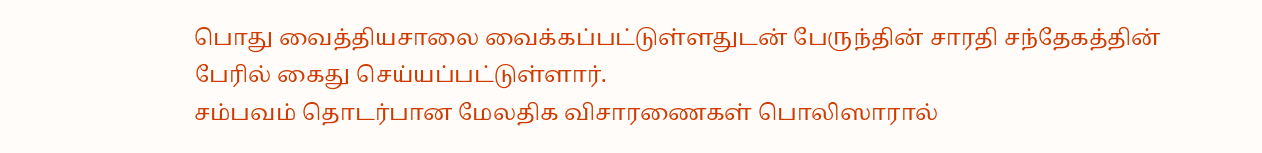பொது வைத்தியசாலை வைக்கப்பட்டுள்ளதுடன் பேருந்தின் சாரதி சந்தேகத்தின் பேரில் கைது செய்யப்பட்டுள்ளார்.
சம்பவம் தொடர்பான மேலதிக விசாரணைகள் பொலிஸாரால்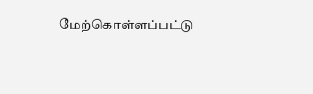மேற்கொள்ளப்பட்டு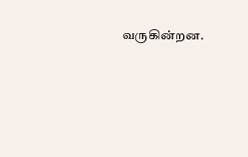வருகின்றன.